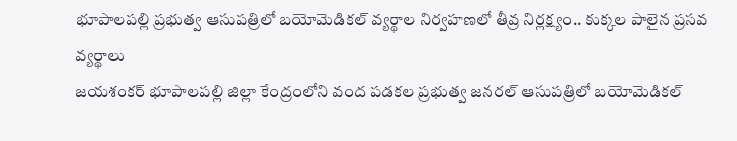భూపాలపల్లి ప్రభుత్వ ఆసుపత్రిలో బయోమెడికల్ వ్యర్థాల నిర్వహణలో తీవ్ర నిర్లక్ష్యం.. కుక్కల పాలైన ప్రసవ వ్యర్థాలు
జయశంకర్ భూపాలపల్లి జిల్లా కేంద్రంలోని వంద పడకల ప్రభుత్వ జనరల్ ఆసుపత్రిలో బయోమెడికల్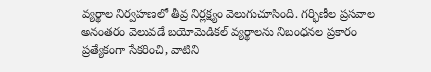వ్యర్థాల నిర్వహణలో తీవ్ర నిర్లక్ష్యం వెలుగుచూసింది. గర్భిణీల ప్రసవాల అనంతరం వెలువడే బయోమెడికల్ వ్యర్థాలను నిబంధనల ప్రకారం ప్రత్యేకంగా సేకరించి, వాటిని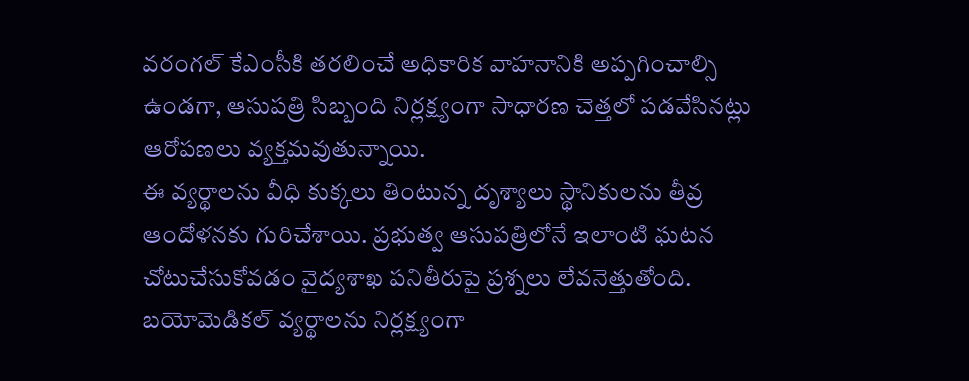వరంగల్ కేఎంసీకి తరలించే అధికారిక వాహనానికి అప్పగించాల్సి ఉండగా, ఆసుపత్రి సిబ్బంది నిర్లక్ష్యంగా సాధారణ చెత్తలో పడవేసినట్లు ఆరోపణలు వ్యక్తమవుతున్నాయి.
ఈ వ్యర్థాలను వీధి కుక్కలు తింటున్న దృశ్యాలు స్థానికులను తీవ్ర ఆందోళనకు గురిచేశాయి. ప్రభుత్వ ఆసుపత్రిలోనే ఇలాంటి ఘటన చోటుచేసుకోవడం వైద్యశాఖ పనితీరుపై ప్రశ్నలు లేవనెత్తుతోంది. బయోమెడికల్ వ్యర్థాలను నిర్లక్ష్యంగా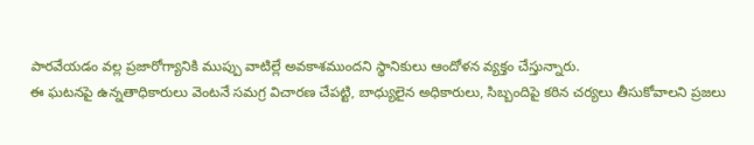పారవేయడం వల్ల ప్రజారోగ్యానికి ముప్పు వాటిల్లే అవకాశముందని స్థానికులు ఆందోళన వ్యక్తం చేస్తున్నారు.
ఈ ఘటనపై ఉన్నతాధికారులు వెంటనే సమగ్ర విచారణ చేపట్టి, బాధ్యులైన అధికారులు, సిబ్బందిపై కఠిన చర్యలు తీసుకోవాలని ప్రజలు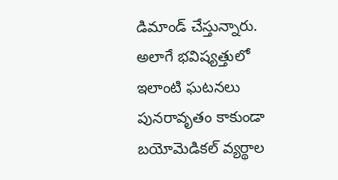డిమాండ్ చేస్తున్నారు. అలాగే భవిష్యత్తులో ఇలాంటి ఘటనలు పునరావృతం కాకుండా బయోమెడికల్ వ్యర్థాల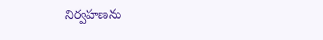నిర్వహణను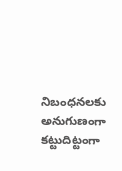నిబంధనలకు అనుగుణంగా కట్టుదిట్టంగా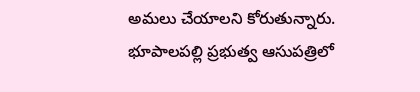అమలు చేయాలని కోరుతున్నారు.
భూపాలపల్లి ప్రభుత్వ ఆసుపత్రిలో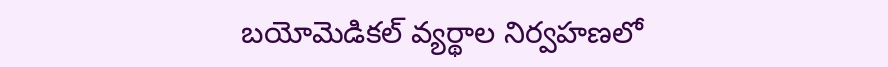బయోమెడికల్ వ్యర్థాల నిర్వహణలో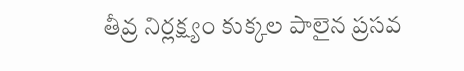తీవ్ర నిర్లక్ష్యం కుక్కల పాలైన ప్రసవ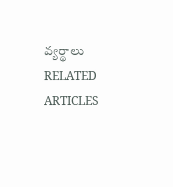వ్యర్థాలు
RELATED ARTICLES